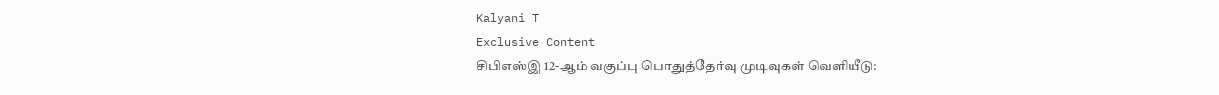Kalyani T
Exclusive Content
சிபிஎஸ்இ 12-ஆம் வகுப்பு பொதுத்தேர்வு முடிவுகள் வெளியீடு: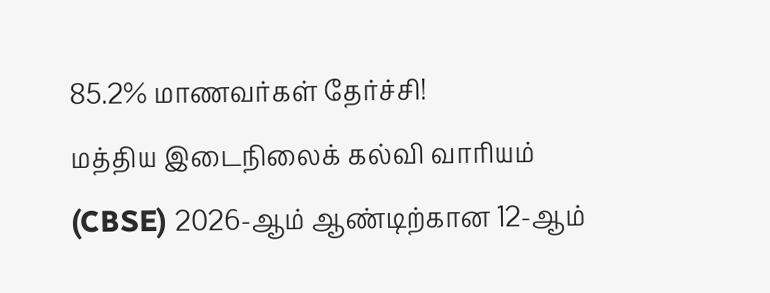85.2% மாணவர்கள் தேர்ச்சி!
மத்திய இடைநிலைக் கல்வி வாரியம் (CBSE) 2026-ஆம் ஆண்டிற்கான 12-ஆம்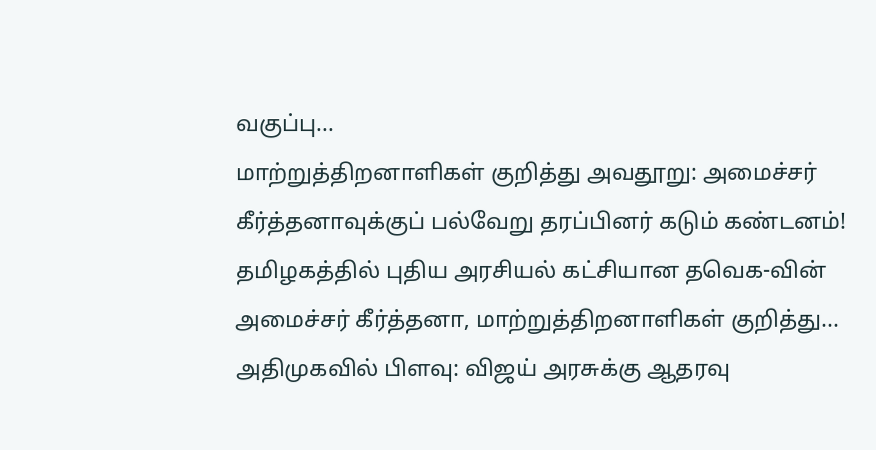வகுப்பு...
மாற்றுத்திறனாளிகள் குறித்து அவதூறு: அமைச்சர் கீர்த்தனாவுக்குப் பல்வேறு தரப்பினர் கடும் கண்டனம்!
தமிழகத்தில் புதிய அரசியல் கட்சியான தவெக-வின் அமைச்சர் கீர்த்தனா, மாற்றுத்திறனாளிகள் குறித்து...
அதிமுகவில் பிளவு: விஜய் அரசுக்கு ஆதரவு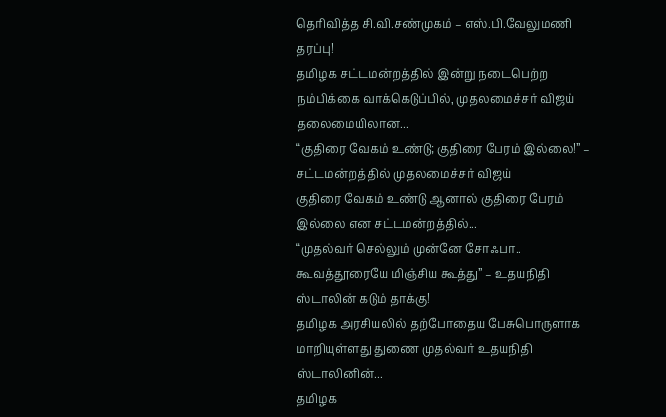தெரிவித்த சி.வி.சண்முகம் – எஸ்.பி.வேலுமணி தரப்பு!
தமிழக சட்டமன்றத்தில் இன்று நடைபெற்ற நம்பிக்கை வாக்கெடுப்பில், முதலமைச்சர் விஜய் தலைமையிலான...
“குதிரை வேகம் உண்டு; குதிரை பேரம் இல்லை!” – சட்டமன்றத்தில் முதலமைச்சர் விஜய்
குதிரை வேகம் உண்டு ஆனால் குதிரை பேரம் இல்லை என சட்டமன்றத்தில்...
“முதல்வர் செல்லும் முன்னே சோஃபா.. கூவத்தூரையே மிஞ்சிய கூத்து” – உதயநிதி ஸ்டாலின் கடும் தாக்கு!
தமிழக அரசியலில் தற்போதைய பேசுபொருளாக மாறியுள்ளது துணை முதல்வர் உதயநிதி ஸ்டாலினின்...
தமிழக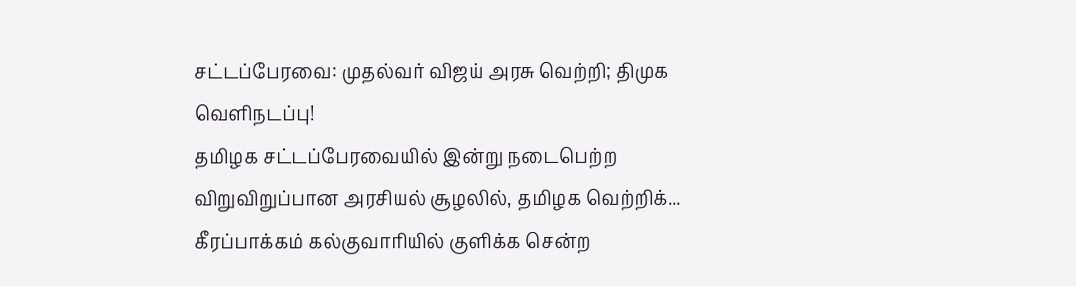சட்டப்பேரவை: முதல்வர் விஜய் அரசு வெற்றி; திமுக வெளிநடப்பு!
தமிழக சட்டப்பேரவையில் இன்று நடைபெற்ற விறுவிறுப்பான அரசியல் சூழலில், தமிழக வெற்றிக்...
கீரப்பாக்கம் கல்குவாரியில் குளிக்க சென்ற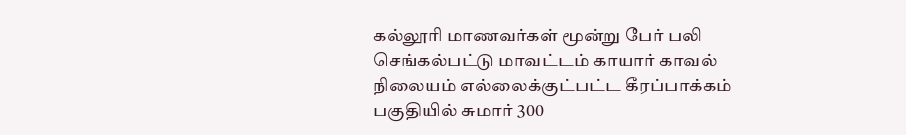கல்லூரி மாணவர்கள் மூன்று பேர் பலி
செங்கல்பட்டு மாவட்டம் காயார் காவல் நிலையம் எல்லைக்குட்பட்ட கீரப்பாக்கம் பகுதியில் சுமார் 300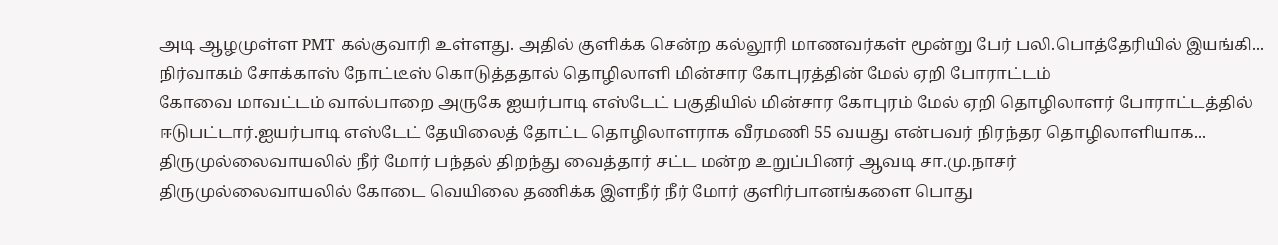அடி ஆழமுள்ள PMT கல்குவாரி உள்ளது. அதில் குளிக்க சென்ற கல்லூரி மாணவர்கள் மூன்று பேர் பலி.பொத்தேரியில் இயங்கி...
நிர்வாகம் சோக்காஸ் நோட்டீஸ் கொடுத்ததால் தொழிலாளி மின்சார கோபுரத்தின் மேல் ஏறி போராட்டம்
கோவை மாவட்டம் வால்பாறை அருகே ஐயர்பாடி எஸ்டேட் பகுதியில் மின்சார கோபுரம் மேல் ஏறி தொழிலாளர் போராட்டத்தில் ஈடுபட்டார்.ஐயர்பாடி எஸ்டேட் தேயிலைத் தோட்ட தொழிலாளராக வீரமணி 55 வயது என்பவர் நிரந்தர தொழிலாளியாக...
திருமுல்லைவாயலில் நீர் மோர் பந்தல் திறந்து வைத்தார் சட்ட மன்ற உறுப்பினர் ஆவடி சா.மு.நாசர்
திருமுல்லைவாயலில் கோடை வெயிலை தணிக்க இளநீர் நீர் மோர் குளிர்பானங்களை பொது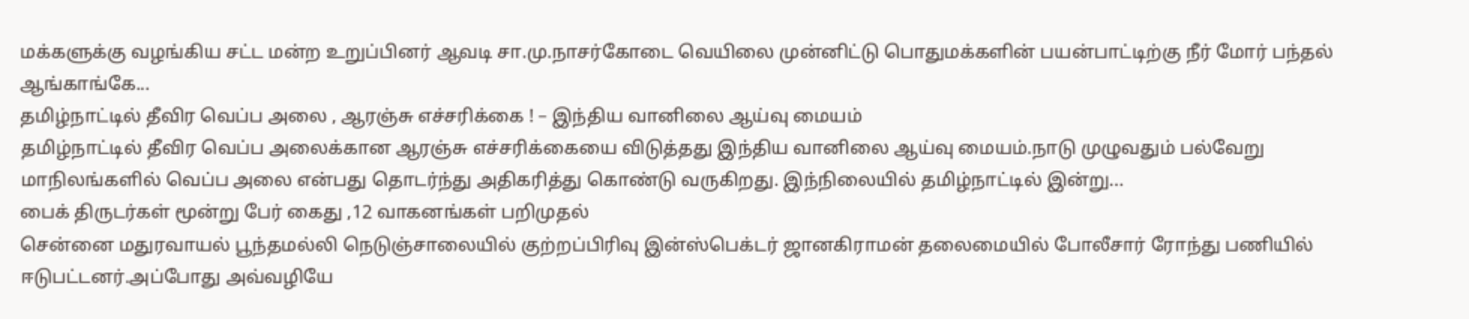மக்களுக்கு வழங்கிய சட்ட மன்ற உறுப்பினர் ஆவடி சா.மு.நாசர்கோடை வெயிலை முன்னிட்டு பொதுமக்களின் பயன்பாட்டிற்கு நீர் மோர் பந்தல் ஆங்காங்கே...
தமிழ்நாட்டில் தீவிர வெப்ப அலை , ஆரஞ்சு எச்சரிக்கை ! – இந்திய வானிலை ஆய்வு மையம்
தமிழ்நாட்டில் தீவிர வெப்ப அலைக்கான ஆரஞ்சு எச்சரிக்கையை விடுத்தது இந்திய வானிலை ஆய்வு மையம்.நாடு முழுவதும் பல்வேறு மாநிலங்களில் வெப்ப அலை என்பது தொடர்ந்து அதிகரித்து கொண்டு வருகிறது. இந்நிலையில் தமிழ்நாட்டில் இன்று...
பைக் திருடர்கள் மூன்று பேர் கைது ,12 வாகனங்கள் பறிமுதல்
சென்னை மதுரவாயல் பூந்தமல்லி நெடுஞ்சாலையில் குற்றப்பிரிவு இன்ஸ்பெக்டர் ஜானகிராமன் தலைமையில் போலீசார் ரோந்து பணியில் ஈடுபட்டனர்.அப்போது அவ்வழியே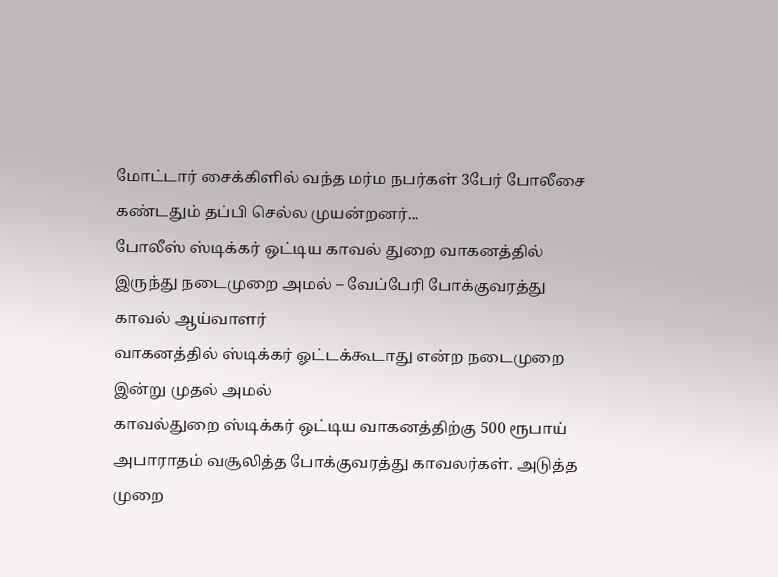மோட்டார் சைக்கிளில் வந்த மர்ம நபர்கள் 3பேர் போலீசை கண்டதும் தப்பி செல்ல முயன்றனர்...
போலீஸ் ஸ்டிக்கர் ஒட்டிய காவல் துறை வாகனத்தில் இருந்து நடைமுறை அமல் – வேப்பேரி போக்குவரத்து காவல் ஆய்வாளர்
வாகனத்தில் ஸ்டிக்கர் ஓட்டக்கூடாது என்ற நடைமுறை இன்று முதல் அமல்
காவல்துறை ஸ்டிக்கர் ஒட்டிய வாகனத்திற்கு 500 ரூபாய் அபாராதம் வசூலித்த போக்குவரத்து காவலர்கள். அடுத்த முறை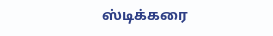ஸ்டிக்கரை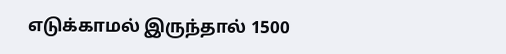எடுக்காமல் இருந்தால் 1500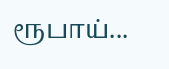ரூபாய்...